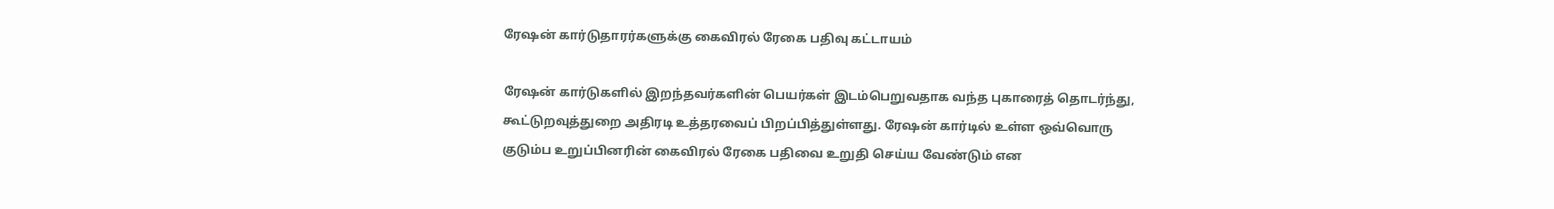ரேஷன் கார்டுதாரர்களுக்கு கைவிரல் ரேகை பதிவு கட்டாயம்

ரேஷன் கார்டுகளில் இறந்தவர்களின் பெயர்கள் இடம்பெறுவதாக வந்த புகாரைத் தொடர்ந்து, கூட்டுறவுத்துறை அதிரடி உத்தரவைப் பிறப்பித்துள்ளது. ரேஷன் கார்டில் உள்ள ஒவ்வொரு குடும்ப உறுப்பினரின் கைவிரல் ரேகை பதிவை உறுதி செய்ய வேண்டும் என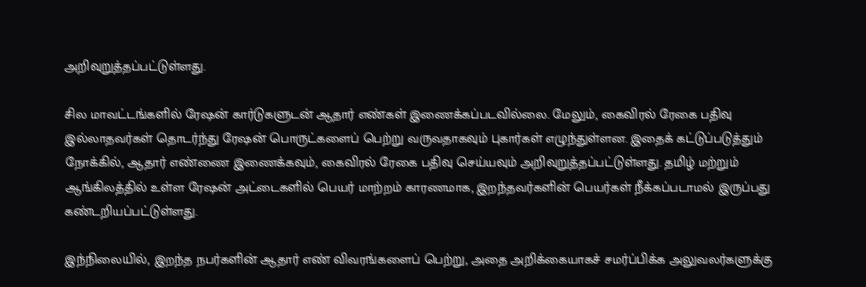அறிவுறுத்தப்பட்டுள்ளது.

சில மாவட்டங்களில் ரேஷன் கார்டுகளுடன் ஆதார் எண்கள் இணைக்கப்படவில்லை. மேலும், கைவிரல் ரேகை பதிவு இல்லாதவர்கள் தொடர்ந்து ரேஷன் பொருட்களைப் பெற்று வருவதாகவும் புகார்கள் எழுந்துள்ளன. இதைக் கட்டுப்படுத்தும் நோக்கில், ஆதார் எண்ணை இணைக்கவும், கைவிரல் ரேகை பதிவு செய்யவும் அறிவுறுத்தப்பட்டுள்ளது. தமிழ் மற்றும் ஆங்கிலத்தில் உள்ள ரேஷன் அட்டைகளில் பெயர் மாற்றம் காரணமாக, இறந்தவர்களின் பெயர்கள் நீக்கப்படாமல் இருப்பது கண்டறியப்பட்டுள்ளது.

இந்நிலையில், இறந்த நபர்களின் ஆதார் எண் விவரங்களைப் பெற்று, அதை அறிக்கையாகச் சமர்ப்பிக்க அலுவலர்களுக்கு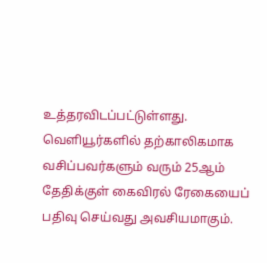உத்தரவிடப்பட்டுள்ளது. வெளியூர்களில் தற்காலிகமாக வசிப்பவர்களும் வரும் 25ஆம் தேதிக்குள் கைவிரல் ரேகையைப் பதிவு செய்வது அவசியமாகும்.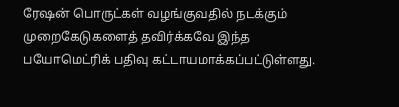ரேஷன் பொருட்கள் வழங்குவதில் நடக்கும் முறைகேடுகளைத் தவிர்க்கவே இந்த பயோமெட்ரிக் பதிவு கட்டாயமாக்கப்பட்டுள்ளது.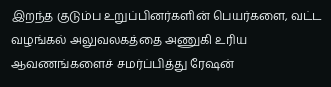இறந்த குடும்ப உறுப்பினர்களின் பெயர்களை, வட்ட வழங்கல் அலுவலகத்தை அணுகி உரிய ஆவணங்களைச் சமர்ப்பித்து ரேஷன்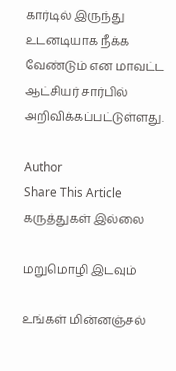கார்டில் இருந்து உடனடியாக நீக்க வேண்டும் என மாவட்ட ஆட்சியர் சார்பில் அறிவிக்கப்பட்டுள்ளது.

Author
Share This Article
கருத்துகள் இல்லை

மறுமொழி இடவும்

உங்கள் மின்னஞ்சல்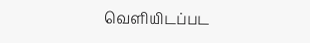வெளியிடப்பட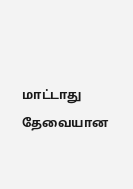மாட்டாது தேவையான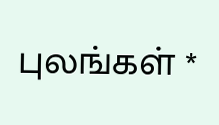புலங்கள் *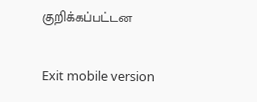குறிக்கப்பட்டன

Exit mobile version